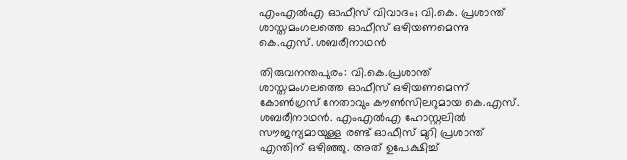എംഎൽഎ ഓഫീസ് വിവാദം; വി.കെ. പ്രശാന്ത് ശാസ്തമംഗലത്തെ ഓഫീസ് ഒഴിയണമെന്നു കെ.എസ്. ശബരീനാഥൻ

തിരുവനന്തപുരം: വി.കെ.പ്രശാന്ത് ശാസ്തമംഗലത്തെ ഓഫീസ് ഒഴിയണമെന്ന് കോണ്‍ഗ്രസ് നേതാവും കൗണ്‍സിലറുമായ കെ.എസ്. ശബരീനാഥന്‍. എംഎല്‍എ ഹോസ്റ്റലില്‍ സൗജന്യമായുള്ള രണ്ട് ഓഫീസ് മുറി പ്രശാന്ത് എന്തിന് ഒഴിഞ്ഞു. അത് ഉപേക്ഷിച്ച്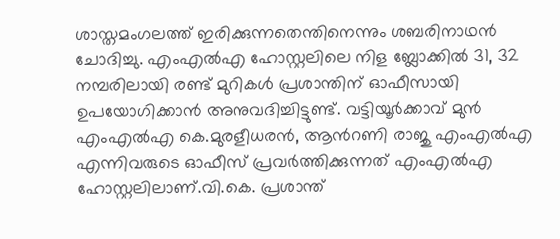ശാസ്തമംഗലത്ത് ഇരിക്കുന്നതെന്തിനെന്നും ശബരിനാഥന്‍ ചോദിച്ചു. എംഎല്‍എ ഹോസ്റ്റലിലെ നിള ബ്ലോക്കില്‍ 31, 32 നമ്പരിലായി രണ്ട് മുറികള്‍ പ്രശാന്തിന് ഓഫീസായി ഉപയോഗിക്കാന്‍ അനുവദിച്ചിട്ടുണ്ട്. വട്ടിയൂര്‍ക്കാവ് മുന്‍ എംഎല്‍എ കെ.മുരളീധരന്‍, ആന്‍റണി രാജു എംഎല്‍എ എന്നിവരുടെ ഓഫീസ് പ്രവര്‍ത്തിക്കുന്നത് എംഎല്‍എ ഹോസ്റ്റലിലാണ്.വി.കെ. പ്രശാന്ത്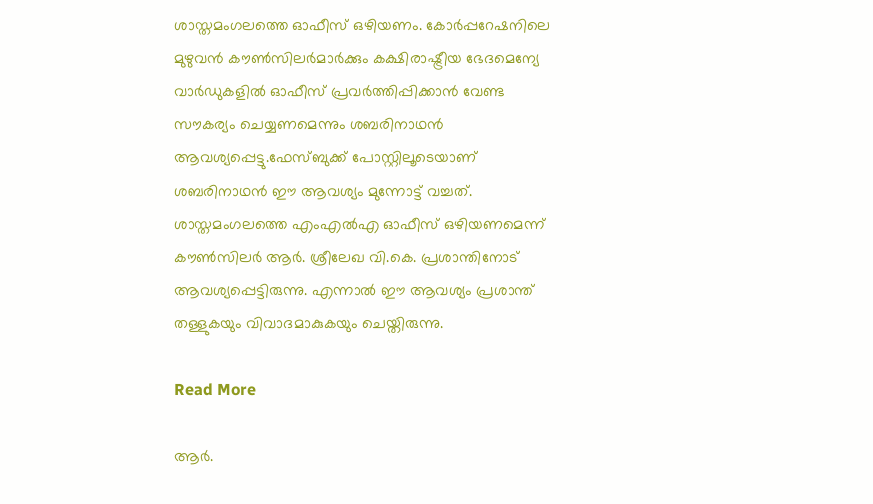ശാസ്തമംഗലത്തെ ഓഫീസ് ഒഴിയണം. കോര്‍പ്പറേഷനിലെ മുഴുവന്‍ കൗണ്‍സിലര്‍മാര്‍ക്കും കക്ഷിരാഷ്ട്രീയ ഭേദമെന്യേ വാര്‍ഡുകളില്‍ ഓഫീസ് പ്രവര്‍ത്തിപ്പിക്കാന്‍ വേണ്ട സൗകര്യം ചെയ്യണമെന്നും ശബരിനാഥന്‍ ആവശ്യപ്പെട്ടു.ഫേസ്ബുക്ക് പോസ്റ്റിലൂടെയാണ് ശബരിനാഥന്‍ ഈ ആവശ്യം മുന്നോട്ട് വച്ചത്. ശാസ്തമംഗലത്തെ എംഎല്‍എ ഓഫീസ് ഒഴിയണമെന്ന് കൗണ്‍സിലര്‍ ആര്‍. ശ്രീലേഖ വി.കെ. പ്രശാന്തിനോട് ആവശ്യപ്പെട്ടിരുന്നു. എന്നാല്‍ ഈ ആവശ്യം പ്രശാന്ത് തള്ളുകയും വിവാദമാകുകയും ചെയ്തിരുന്നു.

Read More

ആർ.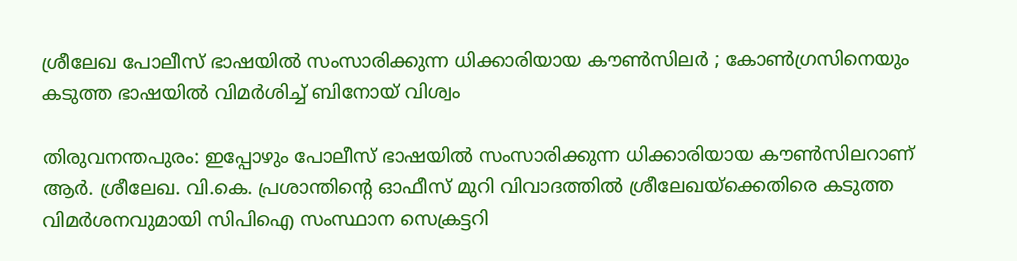ശ്രീലേഖ പോലീസ് ഭാഷയിൽ സംസാരിക്കുന്ന ധിക്കാരിയായ കൗൺസിലർ ; കോൺഗ്രസിനെയും കടുത്ത ഭാഷയിൽ വിമർശിച്ച് ബിനോയ് വിശ്വം

തിരുവനന്തപുരം: ഇപ്പോഴും പോലീസ് ഭാഷയിൽ സംസാരിക്കുന്ന ധിക്കാരിയായ കൗൺസിലറാണ് ആർ. ശ്രീലേഖ. വി.കെ. പ്രശാന്തിന്‍റെ ഓഫീസ് മുറി വിവാദത്തിൽ ശ്രീലേഖയ്ക്കെതിരെ കടുത്ത വിമർശനവുമായി സിപിഐ സംസ്ഥാന സെക്രട്ടറി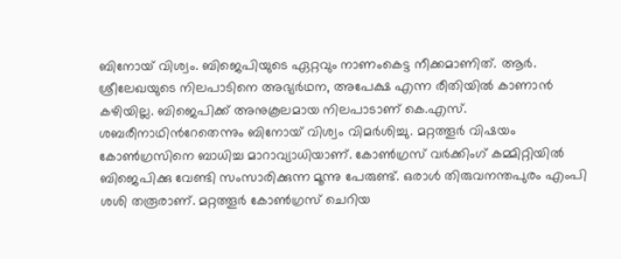ബിനോയ്‌ വിശ്വം. ബിജെപിയുടെ ഏറ്റവും നാണംകെട്ട നീക്കമാണിത്. ആർ. ശ്രീലേഖയുടെ നിലപാടിനെ അഭ്യർഥന, അപേക്ഷ എന്ന രീതിയിൽ കാണാൻ കഴിയില്ല. ബിജെപിക്ക് അനുകൂലമായ നിലപാടാണ് കെ.എസ്. ശബരീനാഥിന്‍റേതെന്നും ബിനോയ് വിശ്വം വിമർശിച്ചു. മറ്റത്തൂർ വിഷയം കോൺഗ്രസിനെ ബാധിച്ച മാറാവ്യാധിയാണ്. കോൺഗ്രസ് വർക്കിംഗ് കമ്മിറ്റിയിൽ ബിജെപിക്കു വേണ്ടി സംസാരിക്കുന്ന മൂന്നു പേരുണ്ട്. ഒരാൾ തിരുവനന്തപുരം എംപി ശശി തരൂരാണ്. മറ്റത്തൂർ കോൺഗ്രസ് ചെറിയ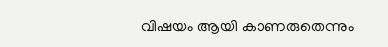വിഷയം ആയി കാണരുതെന്നും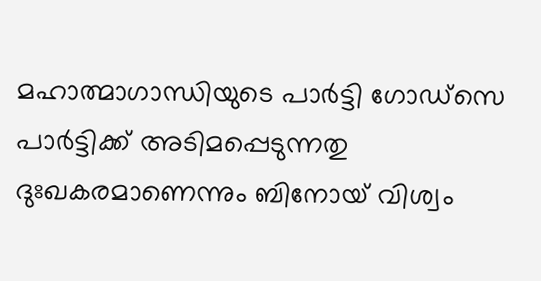മഹാത്മാഗാന്ധിയുടെ പാർട്ടി ഗോഡ്സെ പാർട്ടിക്ക് അടിമപ്പെടുന്നതു ദുഃഖകരമാണെന്നും ബിനോയ് വിശ്വം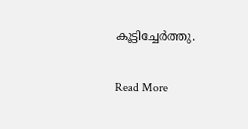കൂട്ടിച്ചേർത്തു.

Read More